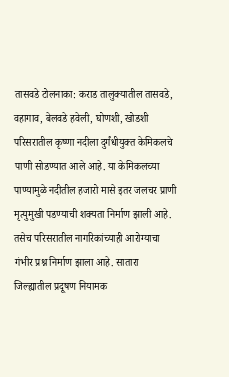तासवडे टोलनाका: कराड तालुक्यातील तासवडे, वहागाव, बेलवडे हवेली, घोणशी, खोडशी परिसरातील कृष्णा नदीला दुर्गंधीयुक्त केमिकलचे पाणी सोडण्यात आले आहे. या केमिकलच्या पाण्यामुळे नदीतील हजारो मासे इतर जलचर प्राणी मृत्युमुखी पडण्याची शक्यता निर्माण झाली आहे. तसेच परिसरातील नागरिकांच्याही आरोग्याचा गंभीर प्रश्न निर्माण झाला आहे. सातारा जिल्ह्यातील प्रदूषण नियामक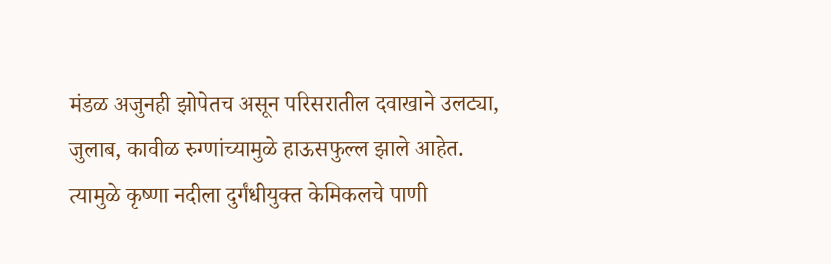मंडळ अजुनही झोपेतच असून परिसरातील दवाखाने उलट्या, जुलाब, कावीळ रुग्णांच्यामुळे हाऊसफुल्ल झाले आहेत. त्यामुळे कृष्णा नदीला दुर्गंधीयुक्त केमिकलचे पाणी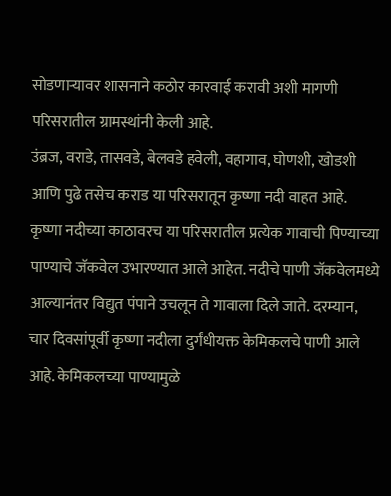सोडणाऱ्यावर शासनाने कठोर कारवाई करावी अशी मागणी परिसरातील ग्रामस्थांनी केली आहे.
उंब्रज, वराडे, तासवडे, बेलवडे हवेली, वहागाव, घोणशी, खोडशी आणि पुढे तसेच कराड या परिसरातून कृष्णा नदी वाहत आहे. कृष्णा नदीच्या काठावरच या परिसरातील प्रत्येक गावाची पिण्याच्या पाण्याचे जॅकवेल उभारण्यात आले आहेत. नदीचे पाणी जॅकवेलमध्ये आल्यानंतर विद्युत पंपाने उचलून ते गावाला दिले जाते. दरम्यान, चार दिवसांपूर्वी कृष्णा नदीला दुर्गंधीयक्त केमिकलचे पाणी आले आहे. केमिकलच्या पाण्यामुळे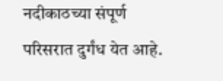नदीकाठच्या संपूर्ण परिसरात दुर्गंध येत आहे.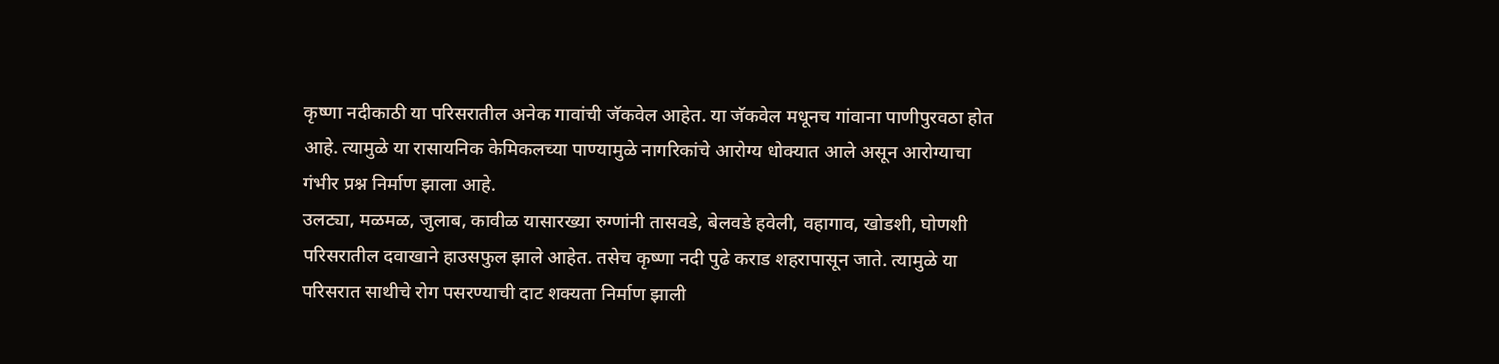कृष्णा नदीकाठी या परिसरातील अनेक गावांची जॅकवेल आहेत. या जॅकवेल मधूनच गांवाना पाणीपुरवठा होत आहे. त्यामुळे या रासायनिक केमिकलच्या पाण्यामुळे नागरिकांचे आरोग्य धोक्यात आले असून आरोग्याचा गंभीर प्रश्न निर्माण झाला आहे.
उलट्या, मळमळ, जुलाब, कावीळ यासारख्या रुग्णांनी तासवडे, बेलवडे हवेली, वहागाव, खोडशी, घोणशी परिसरातील दवाखाने हाउसफुल झाले आहेत. तसेच कृष्णा नदी पुढे कराड शहरापासून जाते. त्यामुळे या परिसरात साथीचे रोग पसरण्याची दाट शक्यता निर्माण झाली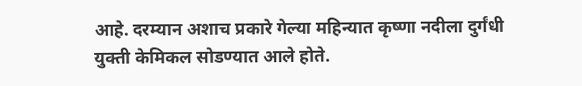आहे. दरम्यान अशाच प्रकारे गेल्या महिन्यात कृष्णा नदीला दुर्गंधी युक्ती केमिकल सोडण्यात आले होते.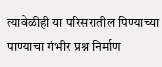त्यावेळीही या परिसरातील पिण्याच्या पाण्याचा गंभीर प्रश्न निर्माण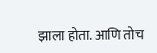झाला होता. आणि तोच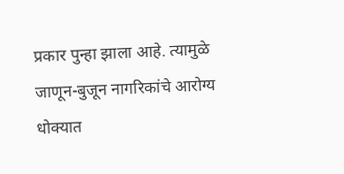प्रकार पुन्हा झाला आहे. त्यामुळे जाणून-बुजून नागरिकांचे आरोग्य धोक्यात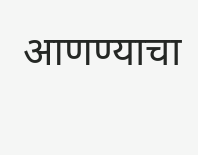आणण्याचा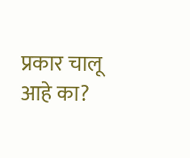प्रकार चालू आहे का?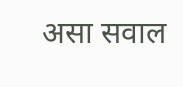असा सवाल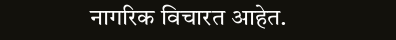नागरिक विचारत आहेत.